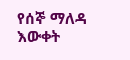የሰኞ ማለዳ እውቀት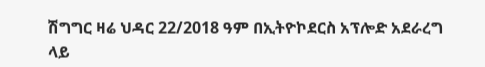ሽግግር ዛሬ ህዳር 22/2018 ዓም በኢትዮኮደርስ አፕሎድ አደራረግ ላይ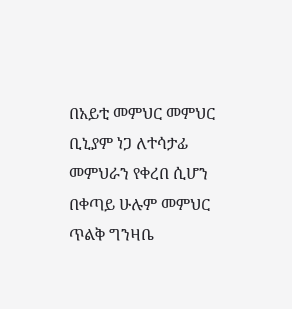በአይቲ መምህር መምህር ቢኒያም ነጋ ለተሳታፊ መምህራን የቀረበ ሲሆን በቀጣይ ሁሉም መምህር ጥልቅ ግንዛቤ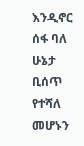እንዲኖር ሰፋ ባለ ሁኔታ ቢሰጥ የተሻለ መሆኑን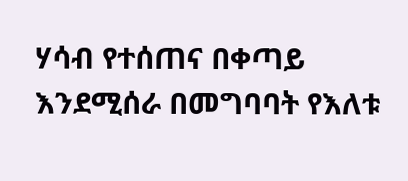ሃሳብ የተሰጠና በቀጣይ እንደሚሰራ በመግባባት የእለቱ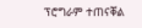ፕሮግራም ተጠናቐል